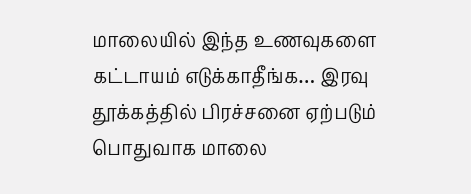மாலையில் இந்த உணவுகளை கட்டாயம் எடுக்காதீங்க… இரவு தூக்கத்தில் பிரச்சனை ஏற்படும்
பொதுவாக மாலை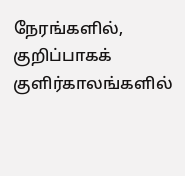நேரங்களில், குறிப்பாகக் குளிர்காலங்களில்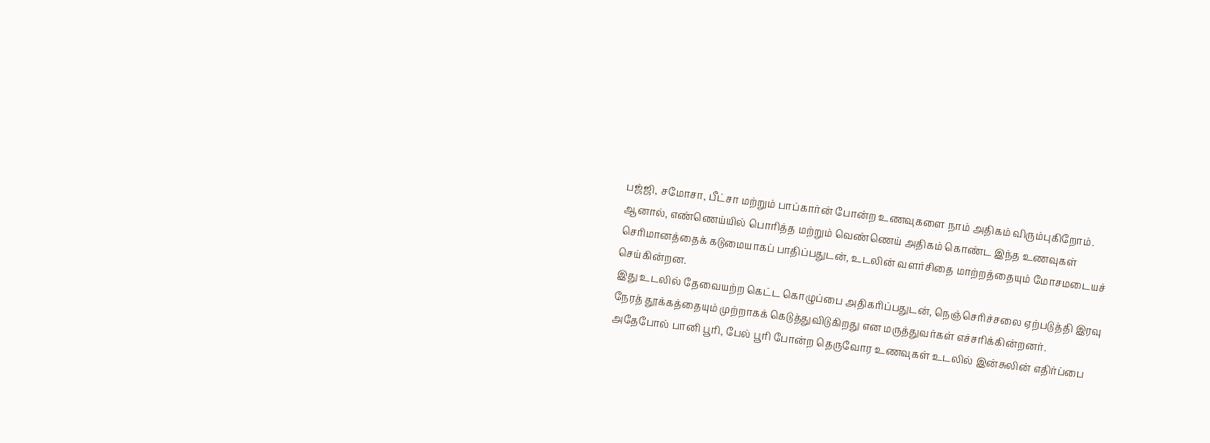பஜ்ஜி, சமோசா, பீட்சா மற்றும் பாப்கார்ன் போன்ற உணவுகளை நாம் அதிகம் விரும்புகிறோம்.
ஆனால், எண்ணெய்யில் பொரித்த மற்றும் வெண்ணெய் அதிகம் கொண்ட இந்த உணவுகள் செரிமானத்தைக் கடுமையாகப் பாதிப்பதுடன், உடலின் வளர்சிதை மாற்றத்தையும் மோசமடையச் செய்கின்றன.
இது உடலில் தேவையற்ற கெட்ட கொழுப்பை அதிகரிப்பதுடன், நெஞ்செரிச்சலை ஏற்படுத்தி இரவு நேரத் தூக்கத்தையும் முற்றாகக் கெடுத்துவிடுகிறது என மருத்துவர்கள் எச்சரிக்கின்றனர்.
அதேபோல் பானி பூரி, பேல் பூரி போன்ற தெருவோர உணவுகள் உடலில் இன்சுலின் எதிர்ப்பை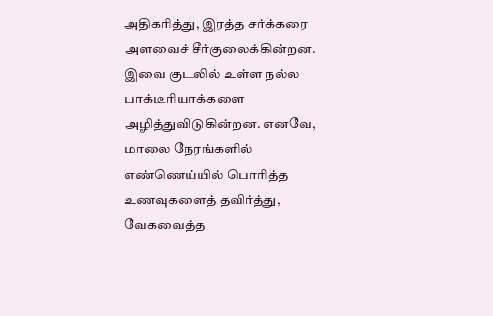அதிகரித்து, இரத்த சர்க்கரை அளவைச் சீர்குலைக்கின்றன.
இவை குடலில் உள்ள நல்ல பாக்டீரியாக்களை அழித்துவிடுகின்றன. எனவே, மாலை நேரங்களில் எண்ணெய்யில் பொரித்த உணவுகளைத் தவிர்த்து, வேகவைத்த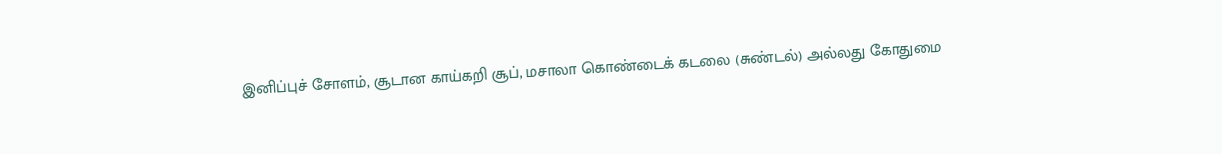இனிப்புச் சோளம், சூடான காய்கறி சூப், மசாலா கொண்டைக் கடலை (சுண்டல்) அல்லது கோதுமை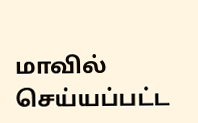மாவில் செய்யப்பட்ட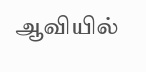ஆவியில்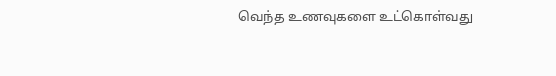வெந்த உணவுகளை உட்கொள்வது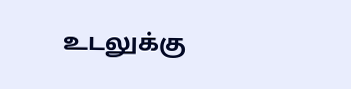உடலுக்கு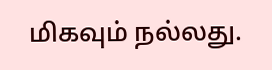மிகவும் நல்லது.